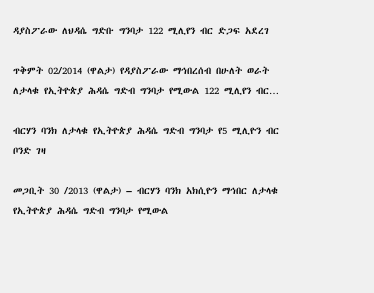ዳያስፖራው ለህዳሴ ግድቡ ግንባታ 122 ሚሊየን ብር ድጋፍ አደረገ

ጥቅምት 02/2014 (ዋልታ) የዳያስፖራው ማኅበረሰብ በሁለት ወራት ለታላቁ የኢትዮጵያ ሕዳሴ ግድብ ግንባታ የሚውል 122 ሚሊየን ብር…

ብርሃን ባንክ ለታላቁ የኢትዮጵያ ሕዳሴ ግድብ ግንባታ የ5 ሚሊዮን ብር ቦንድ ገዛ

መጋቢት 30 /2013 (ዋልታ) – ብርሃን ባንክ አክሲዮን ማኅበር ለታላቁ የኢትዮጵያ ሕዳሴ ግድብ ግንባታ የሚውል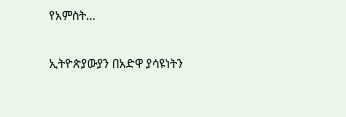የአምስት…

ኢትዮጵያውያን በአድዋ ያሳዩነትን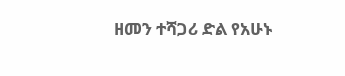ዘመን ተሻጋሪ ድል የአሁኑ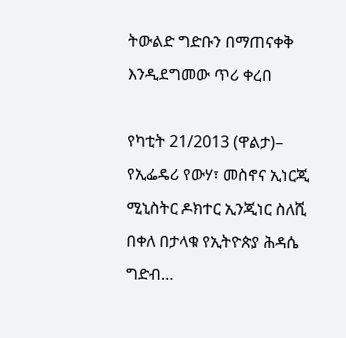ትውልድ ግድቡን በማጠናቀቅ እንዲደግመው ጥሪ ቀረበ

የካቲት 21/2013 (ዋልታ)– የኢፌዴሪ የውሃ፣ መስኖና ኢነርጂ ሚኒስትር ዶክተር ኢንጂነር ስለሺ በቀለ በታላቁ የኢትዮጵያ ሕዳሴ ግድብ…